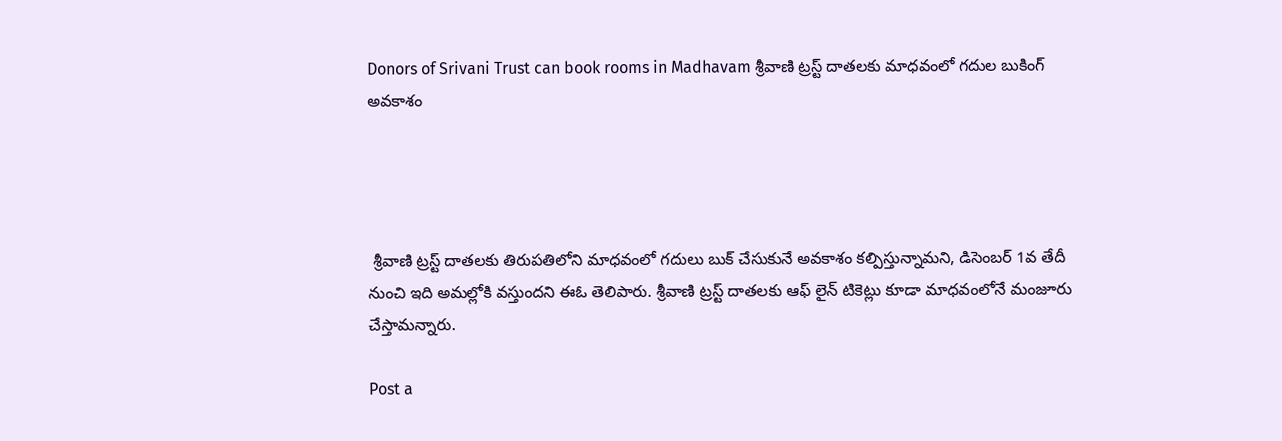Donors of Srivani Trust can book rooms in Madhavam శ్రీవాణి ట్రస్ట్ దాతలకు మాధవంలో గదుల బుకింగ్ అవకాశం




 శ్రీవాణి ట్రస్ట్ దాతలకు తిరుపతిలోని మాధవంలో గదులు బుక్ చేసుకునే అవకాశం కల్పిస్తున్నామని, డిసెంబర్ 1వ తేదీ నుంచి ఇది అమల్లోకి వస్తుందని ఈఓ తెలిపారు. శ్రీవాణి ట్రస్ట్ దాతలకు ఆఫ్ లైన్ టికెట్లు కూడా మాధవంలోనే మంజూరు చేస్తామన్నారు.

Post a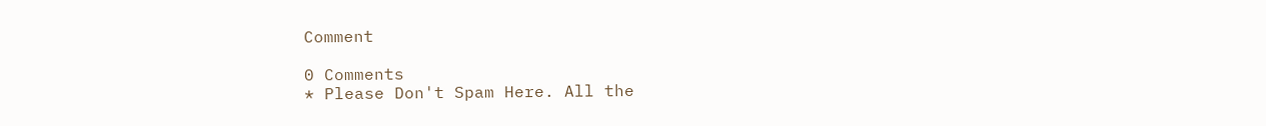Comment

0 Comments
* Please Don't Spam Here. All the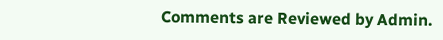Comments are Reviewed by Admin.